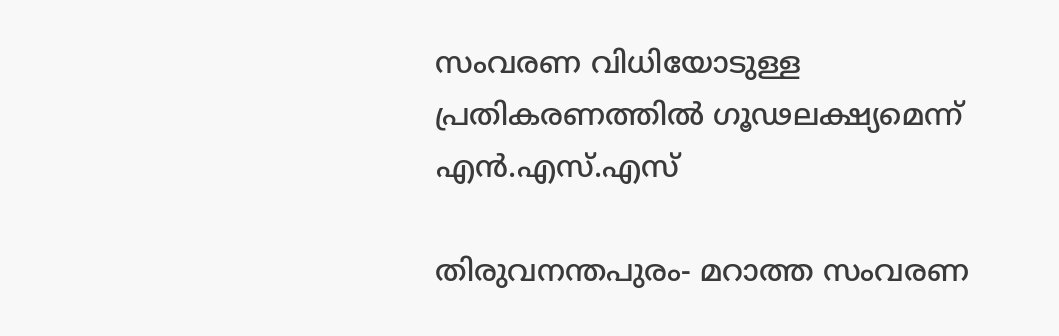സംവരണ വിധിയോടുള്ള പ്രതികരണത്തില്‍ ഗൂഢലക്ഷ്യമെന്ന് എന്‍.എസ്.എസ്

തിരുവനന്തപുരം- മറാത്ത സംവരണ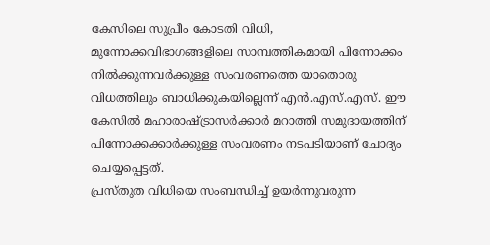കേസിലെ സുപ്രീം കോടതി വിധി, മുന്നോക്കവിഭാഗങ്ങളിലെ സാമ്പത്തികമായി പിന്നോക്കം നില്‍ക്കുന്നവര്‍ക്കുള്ള സംവരണത്തെ യാതൊരു വിധത്തിലും ബാധിക്കുകയില്ലെന്ന് എന്‍.എസ്.എസ്. ഈ കേസില്‍ മഹാരാഷ്ട്രാസര്‍ക്കാര്‍ മറാത്തി സമുദായത്തിന് പിന്നോക്കക്കാര്‍ക്കുള്ള സംവരണം നടപടിയാണ് ചോദ്യം ചെയ്യപ്പെട്ടത്.
പ്രസ്തുത വിധിയെ സംബന്ധിച്ച് ഉയര്‍ന്നുവരുന്ന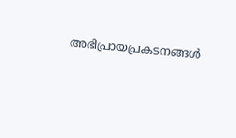അഭിപ്രായപ്രകടനങ്ങള്‍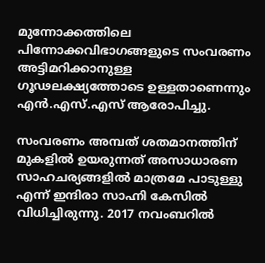മുന്നോക്കത്തിലെ പിന്നോക്കവിഭാഗങ്ങളുടെ സംവരണം അട്ടിമറിക്കാനുള്ള ഗൂഢലക്ഷ്യത്തോടെ ഉള്ളതാണെന്നും എന്‍.എസ്.എസ് ആരോപിച്ചു.

സംവരണം അമ്പത് ശതമാനത്തിന് മുകളില്‍ ഉയരുന്നത് അസാധാരണ സാഹചര്യങ്ങളില്‍ മാത്രമേ പാടുള്ളു എന്ന് ഇന്ദിരാ സാഹ്നി കേസില്‍ വിധിച്ചിരുന്നു. 2017 നവംബറില്‍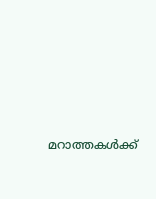മറാത്തകള്‍ക്ക്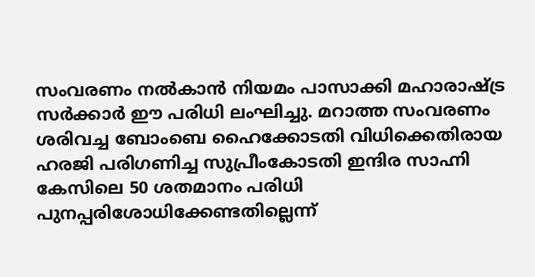സംവരണം നല്‍കാന്‍ നിയമം പാസാക്കി മഹാരാഷ്ട്ര സര്‍ക്കാര്‍ ഈ പരിധി ലംഘിച്ചു. മറാത്ത സംവരണം ശരിവച്ച ബോംബെ ഹൈക്കോടതി വിധിക്കെതിരായ ഹരജി പരിഗണിച്ച സുപ്രീംകോടതി ഇന്ദിര സാഹ്നി കേസിലെ 50 ശതമാനം പരിധി പുനപ്പരിശോധിക്കേണ്ടതില്ലെന്ന്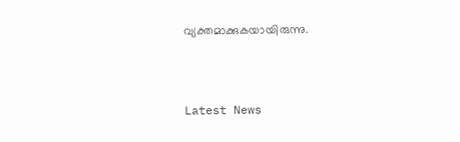വ്യക്തമാക്കുകയായിരുന്നു.



Latest News